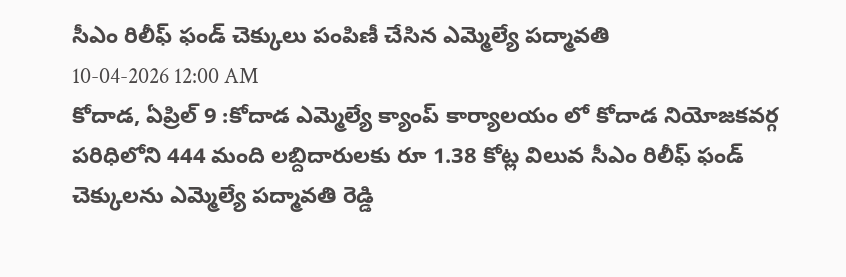సీఎం రిలీఫ్ ఫండ్ చెక్కులు పంపిణీ చేసిన ఎమ్మెల్యే పద్మావతి
10-04-2026 12:00 AM
కోదాడ, ఏప్రిల్ 9 :కోదాడ ఎమ్మెల్యే క్యాంప్ కార్యాలయం లో కోదాడ నియోజకవర్గ పరిధిలోని 444 మంది లబ్దిదారులకు రూ 1.38 కోట్ల విలువ సీఎం రిలీఫ్ ఫండ్ చెక్కులను ఎమ్మెల్యే పద్మావతి రెడ్డి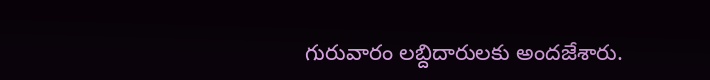గురువారం లబ్దిదారులకు అందజేశారు.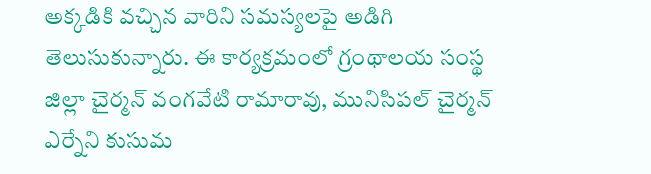అక్కడికి వచ్చిన వారిని సమస్యలపై అడిగి తెలుసుకున్నారు. ఈ కార్యక్రమంలో గ్రంథాలయ సంస్థ జిల్లా చైర్మన్ వంగవేటి రామారావు, మునిసిపల్ చైర్మన్ ఎర్నేని కుసుమ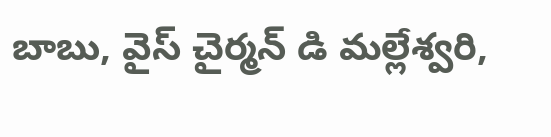బాబు, వైస్ చైర్మన్ డి మల్లేశ్వరి,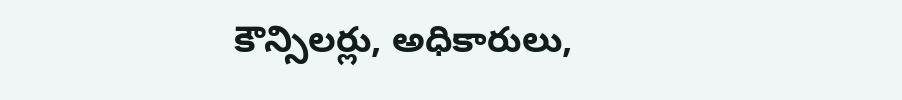కౌన్సిలర్లు, అధికారులు,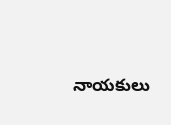నాయకులు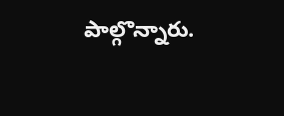పాల్గొన్నారు.